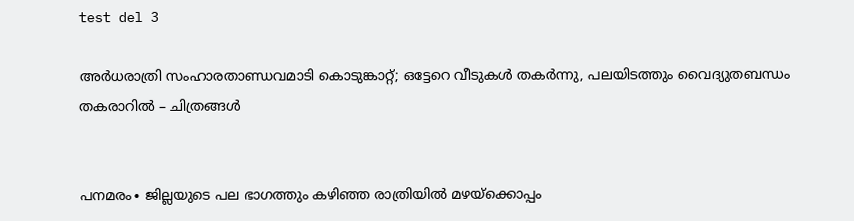test del 3

അർധരാത്രി സംഹാരതാണ്ഡവമാടി കൊടുങ്കാറ്റ്; ഒട്ടേറെ വീടുകൾ തകർന്നു, പലയിടത്തും വൈദ്യുതബന്ധം തകരാറിൽ – ചിത്രങ്ങൾ


പനമരം∙ ജില്ലയുടെ പല ഭാഗത്തും കഴിഞ്ഞ രാത്രിയിൽ മഴയ്ക്കൊപ്പം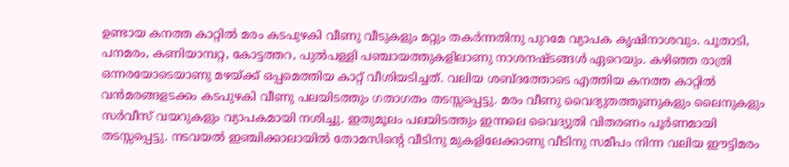ഉണ്ടായ കനത്ത കാറ്റിൽ മരം കടപുഴകി വീണു വീടുകളും മറ്റും തകർന്നതിനു പുറമേ വ്യാപക കൃഷിനാശവും. പൂതാടി, പനമരം, കണിയാമ്പറ്റ, കോട്ടത്തറ, പുൽപള്ളി പഞ്ചായത്തുകളിലാണു നാശനഷ്ടങ്ങൾ ഏറെയും. കഴിഞ്ഞ രാത്രി ഒന്നരയോടെയാണു മഴയ്ക്ക് ഒപ്പമെത്തിയ കാറ്റ് വീശിയടിച്ചത്. വലിയ ശബ്ദത്തോടെ എത്തിയ കനത്ത കാറ്റിൽ വൻമരങ്ങളടക്കം കടപുഴകി വീണു പലയിടത്തും ഗതാഗതം തടസ്സപ്പെട്ടു. മരം വീണു വൈദ്യുതത്തൂണുകളും ലൈനുകളും സർവീസ് വയറുകളും വ്യാപകമായി നശിച്ചു. ഇതുമൂലം പലയിടത്തും ഇന്നലെ വൈദ്യുതി വിതരണം പൂർണമായി തടസ്സപ്പെട്ടു. നടവയൽ ഇഞ്ചിക്കാലായിൽ തോമസിന്റെ വീടിനു മുകളിലേക്കാണു വീടിനു സമീപം നിന്ന വലിയ ഈട്ടിമരം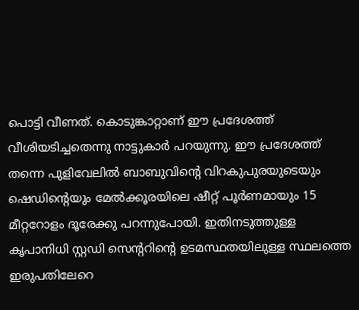പൊട്ടി വീണത്. കൊടുങ്കാറ്റാണ് ഈ പ്രദേശത്ത് വീശിയടിച്ചതെന്നു നാട്ടുകാർ പറയുന്നു. ഈ പ്രദേശത്ത് തന്നെ പുളിവേലിൽ ബാബുവിന്റെ വിറകുപുരയുടെയും ഷെഡിന്റെയും മേൽക്കൂരയിലെ ഷീറ്റ് പൂർണമായും 15 മീറ്ററോളം ദൂരേക്കു പറന്നുപോയി. ഇതിനടുത്തുള്ള കൃപാനിധി സ്റ്റഡി സെന്ററിന്റെ ഉടമസ്ഥതയിലുള്ള സ്ഥലത്തെ ഇരുപതിലേറെ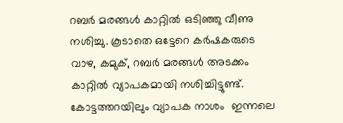റബർ മരങ്ങൾ കാറ്റിൽ ഒടിഞ്ഞു വീണു നശിച്ചു. കൂടാതെ ഒട്ടേറെ കർഷകരുടെ വാഴ, കമുക്, റബർ മരങ്ങൾ അടക്കം കാറ്റിൽ വ്യാപകമായി നശിച്ചിട്ടുണ്ട്. കോട്ടത്തറയിലും വ്യാപക നാശം  ഇന്നലെ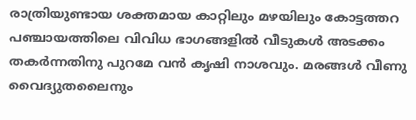രാത്രിയുണ്ടായ ശക്തമായ കാറ്റിലും മഴയിലും കോട്ടത്തറ പഞ്ചായത്തിലെ വിവിധ ഭാഗങ്ങളിൽ വീടുകൾ അടക്കം തകർന്നതിനു പുറമേ വൻ കൃഷി നാശവും. മരങ്ങൾ വീണു വൈദ്യുതലൈനും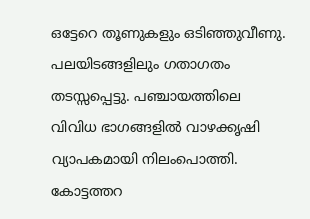ഒട്ടേറെ തൂണുകളും ഒടിഞ്ഞുവീണു. പലയിടങ്ങളിലും ഗതാഗതം തടസ്സപ്പെട്ടു. പഞ്ചായത്തിലെ വിവിധ ഭാഗങ്ങളിൽ വാഴക്കൃഷി വ്യാപകമായി നിലംപൊത്തി. കോട്ടത്തറ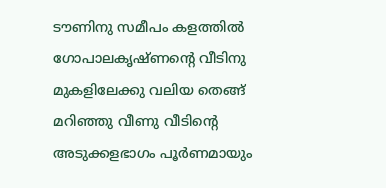ടൗണിനു സമീപം കളത്തിൽ ഗോപാലകൃഷ്ണന്റെ വീടിനു മുകളിലേക്കു വലിയ തെങ്ങ് മറിഞ്ഞു വീണു വീടിന്റെ അടുക്കളഭാഗം പൂർണമായും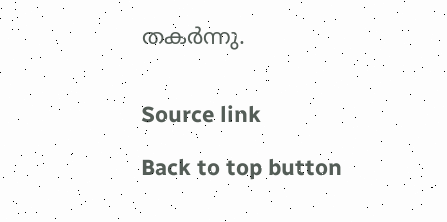തകർന്നു.


Source link

Back to top button